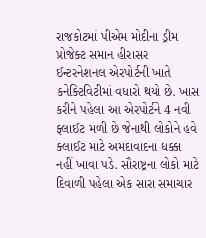રાજકોટમાં પીએમ મોદીના ડ્રીમ પ્રોજેક્ટ સમાન હીરાસર ઈન્ટરનેશનલ એરપોર્ટની ખાતે કનેક્ટિવિટીમાં વધારો થયો છે. ખાસ કરીને પહેલા આ એરપોર્ટને 4 નવી ફ્લાઈટ મળી છે જેનાથી લોકોને હવે ક્લાઈટ માટે અમદાવાદના ધક્કા નહીં ખાવા પડે. સૌરાષ્ટ્રના લોકો માટે દિવાળી પહેલા એક સારા સમાચાર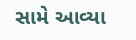સામે આવ્યા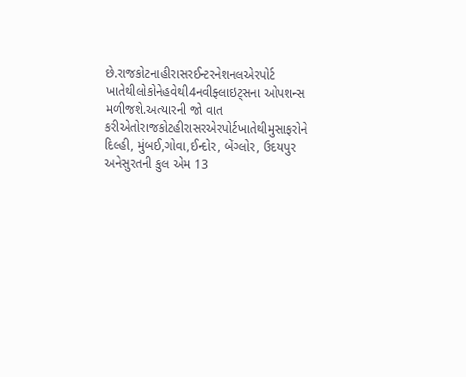છે.રાજકોટનાહીરાસરઈન્ટરનેશનલએરપોર્ટ ખાતેથીલોકોનેહવેથી4નવીફ્લાઇટ્સના ઓપશન્સ મળીજશે.અત્યારની જો વાત કરીએતોરાજકોટહીરાસરએરપોર્ટખાતેથીમુસાફરોને દિલ્હી, મુંબઈ,ગોવા,ઈન્દોર, બેંગ્લોર, ઉદયપુર અનેસુરતની કુલ એમ 13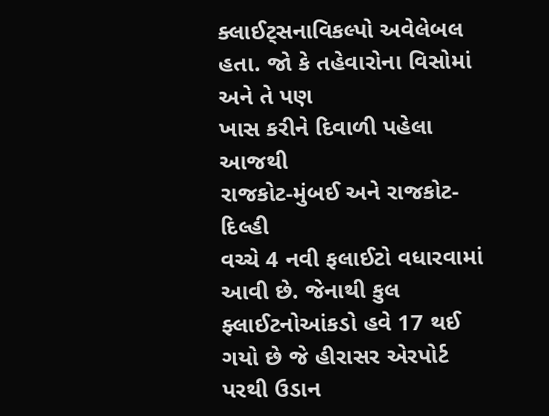ક્લાઈટ્સનાવિકલ્પો અવેલેબલ હતા. જો કે તહેવારોના વિસોમાં અને તે પણ
ખાસ કરીને દિવાળી પહેલા આજથી
રાજકોટ-મુંબઈ અને રાજકોટ-દિલ્હી
વચ્ચે 4 નવી ફલાઈટો વધારવામાં
આવી છે. જેનાથી કુલ ફ્લાઈટનોઆંકડો હવે 17 થઈ ગયો છે જે હીરાસર એરપોર્ટ પરથી ઉડાન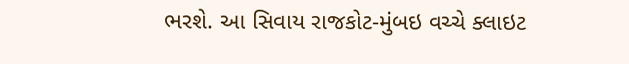ભરશે. આ સિવાય રાજકોટ-મુંબઇ વચ્ચે ક્લાઇટ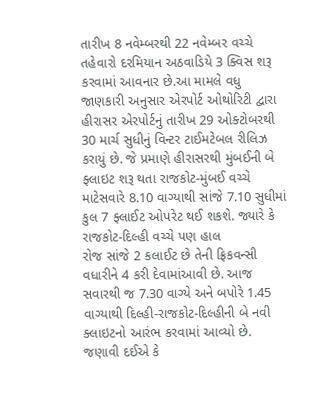તારીખ 8 નવેમ્બરથી 22 નવેમ્બર વચ્ચે તહેવારો દરમિયાન અઠવાડિયે 3 ક્વિસ શરૂ કરવામાં આવનાર છે.આ મામલે વધુ જાણકારી અનુસાર એરપોર્ટ ઓથોરિટી દ્વારા હીરાસર એરપોર્ટનું તારીખ 29 ઓક્ટોબરથી 30 માર્ચ સુધીનું વિન્ટર ટાઈમટેબલ રીલિઝ કરાયું છે. જે પ્રમાણે હીરાસરથી મુંબઈની બે ફ્લાઇટ શરૂ થતા રાજકોટ-મુંબઈ વચ્ચે માટેસવારે 8.10 વાગ્યાથી સાંજે 7.10 સુધીમાં કુલ 7 ફ્લાઈટ ઓપરેટ થઈ શકશે. જ્યારે કે રાજકોટ-દિલ્હી વચ્ચે પણ હાલ
રોજ સાંજે 2 કલાઈટ છે તેની ફ્રિકવન્સી વધારીને 4 કરી દેવામાંઆવી છે. આજ સવારથી જ 7.30 વાગ્યે અને બપોરે 1.45 વાગ્યાથી દિલ્હી-રાજકોટ-દિલ્હીની બે નવી ક્લાઇટનો આરંભ કરવામાં આવ્યો છે.
જણાવી દઈએ કે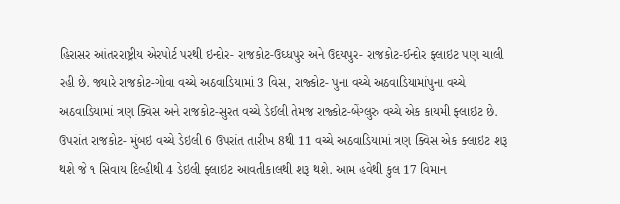હિરાસર આંતરરાષ્ટ્રીય એરપોર્ટ પરથી ઇન્દોર- રાજકોટ-ઉઘ્ધપુર અને ઉદયપુર- રાજકોટ-ઈન્દોર ફ્લાઇટ પણ ચાલી રહી છે. જ્યારે રાજકોટ-ગોવા વચ્ચે અઠવાડિયામાં 3 વિસ, રાજ્કોટ- પુના વચ્ચે અઠવાડિયામાંપુના વચ્ચે અઠવાડિયામાં ત્રણ ક્વિસ અને રાજકોટ-સુરત વચ્ચે ડેઈલી તેમજ રાજ્કોટ-બેંગ્લુરુ વચ્ચે એક કાયમી ફ્લાઇટ છે. ઉપરાંત રાજકોટ- મુંબઇ વચ્ચે ડેઇલી 6 ઉપરાંત તારીખ 8થી 11 વચ્ચે અઠવાડિયામાં ત્રણ ક્વિસ એક ક્લાઇટ શરૂ થશે જે ૧ સિવાય દિલ્હીથી 4 ડેઇલી ફ્લાઇટ આવતીકાલથી શરૂ થશે. આમ હવેથી કુલ 17 વિમાન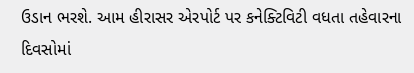ઉડાન ભરશે. આમ હીરાસર એરપોર્ટ પર કનેક્ટિવિટી વધતા તહેવારના દિવસોમાં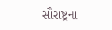સૌરાષ્ટ્રના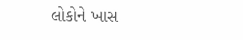લોકોને ખાસ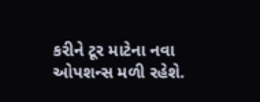કરીને ટૂર માટેના નવા ઓપશન્સ મળી રહેશે.